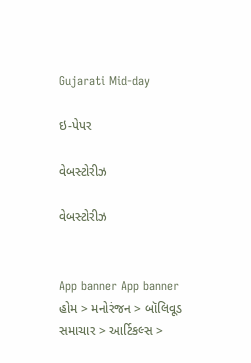Gujarati Mid-day

ઇ-પેપર

વેબસ્ટોરીઝ

વેબસ્ટોરીઝ


App banner App banner
હોમ > મનોરંજન > બૉલિવૂડ સમાચાર > આર્ટિકલ્સ >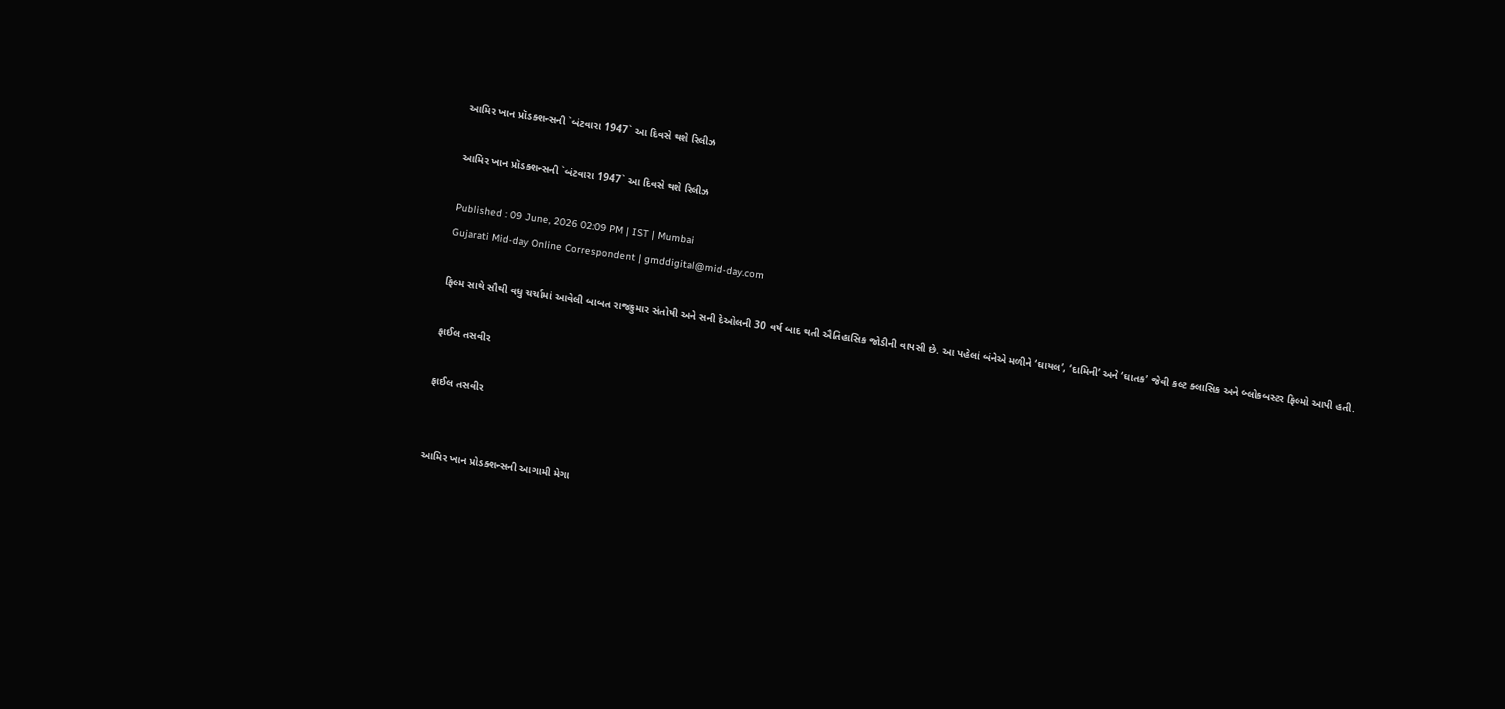આમિર ખાન પ્રૉડક્શન્સની `બંટવારા 1947` આ દિવસે થશે રિલીઝ

આમિર ખાન પ્રૉડક્શન્સની `બંટવારા 1947` આ દિવસે થશે રિલીઝ

Published : 09 June, 2026 02:09 PM | IST | Mumbai
Gujarati Mid-day Online Correspondent | gmddigital@mid-day.com

ફિલ્મ સાથે સૌથી વધુ ચર્ચામાં આવેલી બાબત રાજકુમાર સંતોષી અને સની દેઓલની 30 વર્ષ બાદ થતી ઐતિહાસિક જોડીની વાપસી છે. આ પહેલાં બંનેએ મળીને ‘ઘાયલ’, ‘દામિની’ અને ‘ઘાતક’ જેવી કલ્ટ ક્લાસિક અને બ્લોકબસ્ટર ફિલ્મો આપી હતી.

ફાઈલ તસવીર

ફાઈલ તસવીર


આમિર ખાન પ્રોડક્શન્સની આગામી મેગા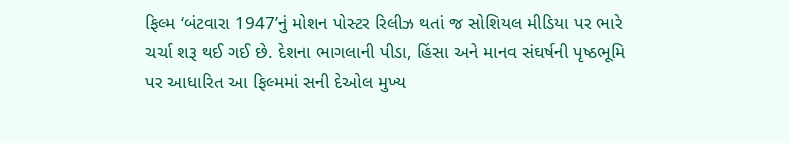ફિલ્મ ‘બંટવારા 1947’નું મોશન પોસ્ટર રિલીઝ થતાં જ સોશિયલ મીડિયા પર ભારે ચર્ચા શરૂ થઈ ગઈ છે. દેશના ભાગલાની પીડા, હિંસા અને માનવ સંઘર્ષની પૃષ્ઠભૂમિ પર આધારિત આ ફિલ્મમાં સની દેઓલ મુખ્ય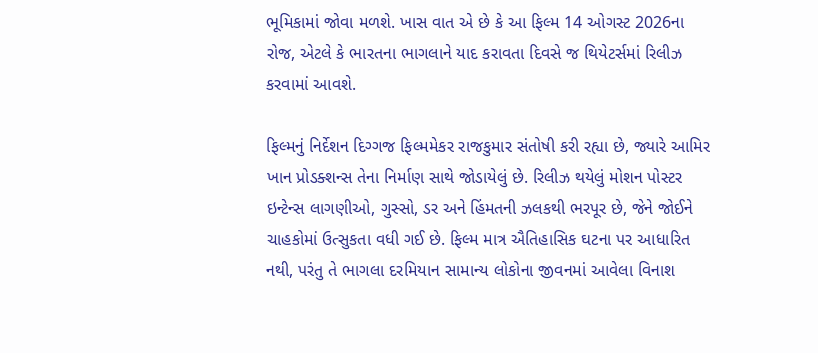ભૂમિકામાં જોવા મળશે. ખાસ વાત એ છે કે આ ફિલ્મ 14 ઓગસ્ટ 2026ના રોજ, એટલે કે ભારતના ભાગલાને યાદ કરાવતા દિવસે જ થિયેટર્સમાં રિલીઝ કરવામાં આવશે.

ફિલ્મનું નિર્દેશન દિગ્ગજ ફિલ્મમેકર રાજકુમાર સંતોષી કરી રહ્યા છે, જ્યારે આમિર ખાન પ્રોડક્શન્સ તેના નિર્માણ સાથે જોડાયેલું છે. રિલીઝ થયેલું મોશન પોસ્ટર ઇન્ટેન્સ લાગણીઓ, ગુસ્સો, ડર અને હિંમતની ઝલકથી ભરપૂર છે, જેને જોઈને ચાહકોમાં ઉત્સુકતા વધી ગઈ છે. ફિલ્મ માત્ર ઐતિહાસિક ઘટના પર આધારિત નથી, પરંતુ તે ભાગલા દરમિયાન સામાન્ય લોકોના જીવનમાં આવેલા વિનાશ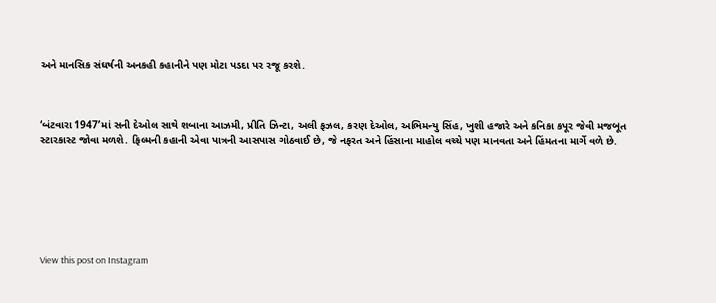અને માનસિક સંઘર્ષની અનકહી કહાનીને પણ મોટા પડદા પર રજૂ કરશે.



‘બંટવારા 1947’માં સની દેઓલ સાથે શબાના આઝમી, પ્રીતિ ઝિન્ટા, અલી ફઝલ, કરણ દેઓલ, અભિમન્યુ સિંહ, ખુશી હજારે અને કનિકા કપૂર જેવી મજબૂત સ્ટારકાસ્ટ જોવા મળશે. ફિલ્મની કહાની એવા પાત્રની આસપાસ ગોઠવાઈ છે, જે નફરત અને હિંસાના માહોલ વચ્ચે પણ માનવતા અને હિંમતના માર્ગે વળે છે.







View this post on Instagram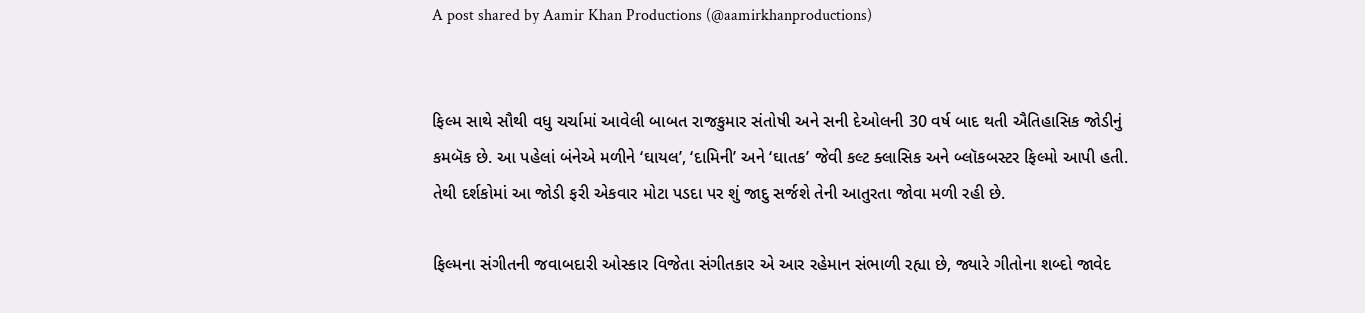A post shared by Aamir Khan Productions (@aamirkhanproductions)


ફિલ્મ સાથે સૌથી વધુ ચર્ચામાં આવેલી બાબત રાજકુમાર સંતોષી અને સની દેઓલની 30 વર્ષ બાદ થતી ઐતિહાસિક જોડીનું કમબૅક છે. આ પહેલાં બંનેએ મળીને ‘ઘાયલ’, ‘દામિની’ અને ‘ઘાતક’ જેવી કલ્ટ ક્લાસિક અને બ્લૉકબસ્ટર ફિલ્મો આપી હતી. તેથી દર્શકોમાં આ જોડી ફરી એકવાર મોટા પડદા પર શું જાદુ સર્જશે તેની આતુરતા જોવા મળી રહી છે.

ફિલ્મના સંગીતની જવાબદારી ઓસ્કાર વિજેતા સંગીતકાર એ આર રહેમાન સંભાળી રહ્યા છે, જ્યારે ગીતોના શબ્દો જાવેદ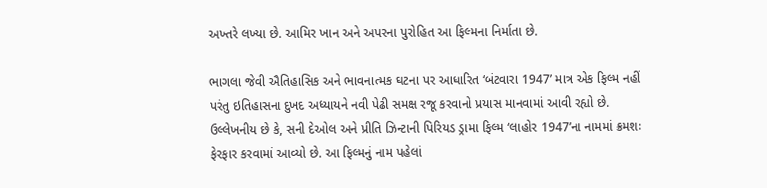અખ્તરે લખ્યા છે. આમિર ખાન અને અપરના પુરોહિત આ ફિલ્મના નિર્માતા છે.

ભાગલા જેવી ઐતિહાસિક અને ભાવનાત્મક ઘટના પર આધારિત ‘બંટવારા 1947’ માત્ર એક ફિલ્મ નહીં પરંતુ ઇતિહાસના દુખદ અધ્યાયને નવી પેઢી સમક્ષ રજૂ કરવાનો પ્રયાસ માનવામાં આવી રહ્યો છે. ઉલ્લેખનીય છે કે, સની દેઓલ અને પ્રીતિ ઝિન્ટાની પિરિયડ ડ્રામા ફિલ્મ ‘લાહોર 1947’ના નામમાં ક્રમશઃ ફેરફાર કરવામાં આવ્યો છે. આ ફિલ્મનું નામ પહેલાં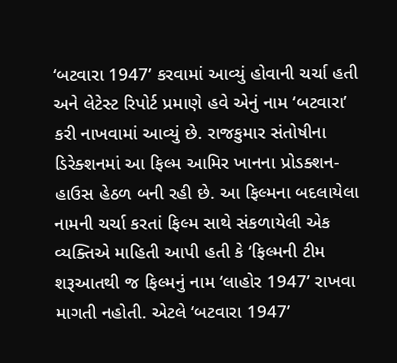‘બટવારા 1947’ કરવામાં આવ્યું હોવાની ચર્ચા હતી અને લેટેસ્ટ રિપોર્ટ પ્રમાણે હવે એનું નામ ‘બટવારા’ કરી નાખવામાં આવ્યું છે. રાજકુમાર સંતોષીના ડિરેક્શનમાં આ ફિલ્મ આમિર ખાનના પ્રોડક્શન-હાઉસ હેઠળ બની રહી છે. આ ફિલ્મના બદલાયેલા નામની ચર્ચા કરતાં ફિલ્મ સાથે સંકળાયેલી એક વ્યક્તિએ માહિતી આપી હતી કે ‘ફિલ્મની ટીમ શરૂઆતથી જ ફિલ્મનું નામ ‘લાહોર 1947’ રાખવા માગતી નહોતી. એટલે ‘બટવારા 1947’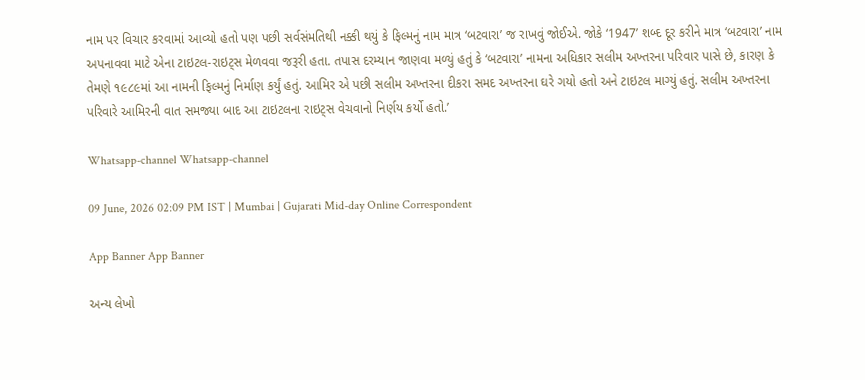નામ પર વિચાર કરવામાં આવ્યો હતો પણ પછી સર્વસંમતિથી નક્કી થયું કે ફિલ્મનું નામ માત્ર ‘બટવારા’ જ રાખવું જોઈએ. જોકે ‘1947’ શબ્દ દૂર કરીને માત્ર ‘બટવારા’ નામ અપનાવવા માટે એના ટાઇટલ-રાઇટ્સ મેળવવા જરૂરી હતા. તપાસ દરમ્યાન જાણવા મળ્યું હતું કે ‘બટવારા’ નામના અધિકાર સલીમ અખ્તરના પરિવાર પાસે છે, કારણ કે તેમણે ૧૯૮૯માં આ નામની ફિલ્મનું નિર્માણ કર્યું હતું. આમિર એ પછી સલીમ અખ્તરના દીકરા સમદ અખ્તરના ઘરે ગયો હતો અને ટાઇટલ માગ્યું હતું. સલીમ અખ્તરના પરિવારે આમિરની વાત સમજ્યા બાદ આ ટાઇટલના રાઇટ્સ વેચવાનો નિર્ણય કર્યો હતો.’

Whatsapp-channel Whatsapp-channel

09 June, 2026 02:09 PM IST | Mumbai | Gujarati Mid-day Online Correspondent

App Banner App Banner

અન્ય લેખો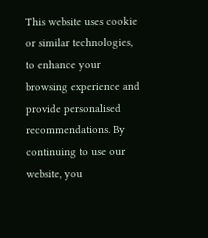This website uses cookie or similar technologies, to enhance your browsing experience and provide personalised recommendations. By continuing to use our website, you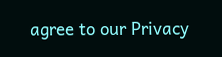agree to our Privacy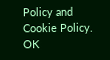Policy and Cookie Policy. OK